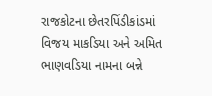રાજકોટના છેતરપિંડીકાંડમાં વિજય માકડિયા અને અમિત ભાણવડિયા નામના બન્ને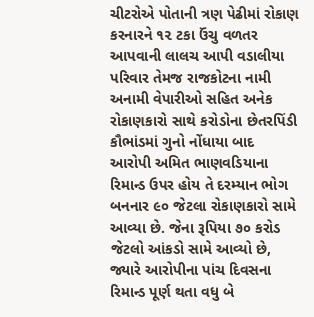ચીટરોએ પોતાની ત્રણ પેઢીમાં રોકાણ કરનારને ૧૨ ટકા ઉંચુ વળતર આપવાની લાલચ આપી વડાલીયા પરિવાર તેમજ રાજકોટના નામી અનામી વેપારીઓ સહિત અનેક રોકાણકારો સાથે કરોડોના છેતરપિંડી કૌભાંડમાં ગુનો નોંધાયા બાદ આરોપી અમિત ભાણવડિયાના રિમાન્ડ ઉપર હોય તે દરમ્યાન ભોગ બનનાર ૯૦ જેટલા રોકાણકારો સામે આવ્યા છે. જેના રૂપિયા ૭૦ કરોડ જેટલો આંકડો સામે આવ્યો છે, જ્યારે આરોપીના પાંચ દિવસના રિમાન્ડ પૂર્ણ થતા વધુ બે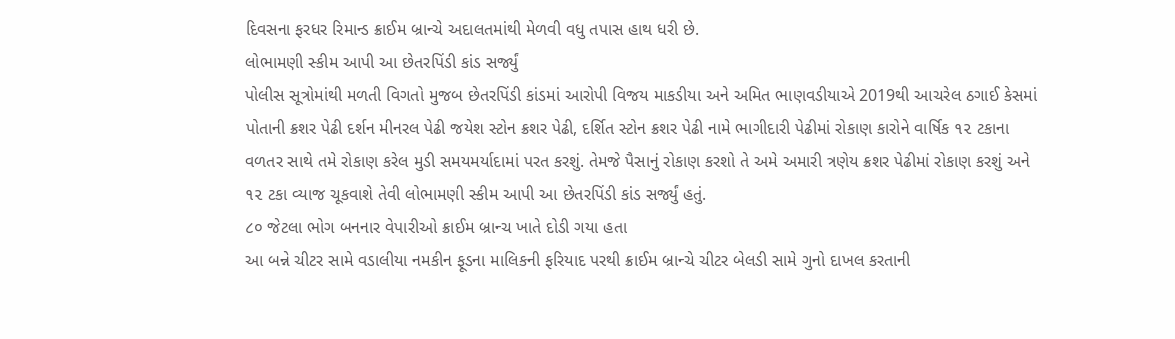દિવસના ફરધર રિમાન્ડ ક્રાઈમ બ્રાન્ચે અદાલતમાંથી મેળવી વધુ તપાસ હાથ ધરી છે.
લોભામણી સ્કીમ આપી આ છેતરપિંડી કાંડ સર્જ્યું
પોલીસ સૂત્રોમાંથી મળતી વિગતો મુજબ છેતરપિંડી કાંડમાં આરોપી વિજય માકડીયા અને અમિત ભાણવડીયાએ 2019થી આચરેલ ઠગાઈ કેસમાં પોતાની ક્રશર પેઢી દર્શન મીનરલ પેઢી જયેશ સ્ટોન ક્રશર પેઢી, દર્શિત સ્ટોન ક્રશર પેઢી નામે ભાગીદારી પેઢીમાં રોકાણ કારોને વાર્ષિક ૧૨ ટકાના વળતર સાથે તમે રોકાણ કરેલ મુડી સમયમર્યાદામાં પરત કરશું. તેમજે પૈસાનું રોકાણ કરશો તે અમે અમારી ત્રણેય ક્રશર પેઢીમાં રોકાણ કરશું અને ૧૨ ટકા વ્યાજ ચૂકવાશે તેવી લોભામણી સ્કીમ આપી આ છેતરપિંડી કાંડ સર્જ્યું હતું.
૮૦ જેટલા ભોગ બનનાર વેપારીઓ ક્રાઈમ બ્રાન્ચ ખાતે દોડી ગયા હતા
આ બન્ને ચીટર સામે વડાલીયા નમકીન ફૂડના માલિકની ફરિયાદ પરથી ક્રાઈમ બ્રાન્ચે ચીટર બેલડી સામે ગુનો દાખલ કરતાની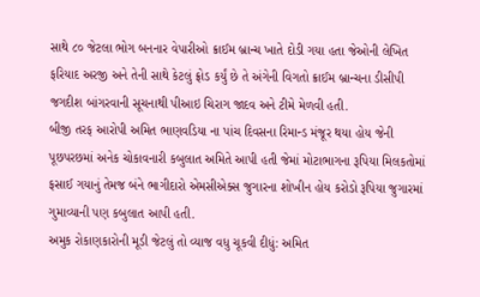સાથે ૮૦ જેટલા ભોગ બનનાર વેપારીઓ ક્રાઈમ બ્રાન્ચ ખાતે દોડી ગયા હતા જેઓની લેખિત ફરિયાદ અરજી અને તેની સાથે કેટલું ફ્રોડ કર્યું છે તે અંગેની વિગતો ક્રાઈમ બ્રાન્ચના ડીસીપી જગદીશ બાંગરવાની સૂચનાથી પીઆઇ ચિરાગ જાદવ અને ટીમે મેળવી હતી.
બીજી તરફ આરોપી અમિત ભાણવડિયા ના પાંચ દિવસના રિમાન્ડ મંજૂર થયા હોય જેની પૂછપરછમાં અનેક ચોકાવનારી કબુલાત અમિતે આપી હતી જેમાં મોટાભાગના રૂપિયા મિલકતોમાં ફસાઈ ગયાનું તેમજ બંને ભાગીદારો એમસીએક્સ જુગારના શોખીન હોય કરોડો રૂપિયા જુગારમાં ગુમાવ્યાની પણ કબુલાત આપી હતી.
અમુક રોકાણકારોની મૂડી જેટલું તો વ્યાજ વધુ ચૂકવી દીધું: અમિત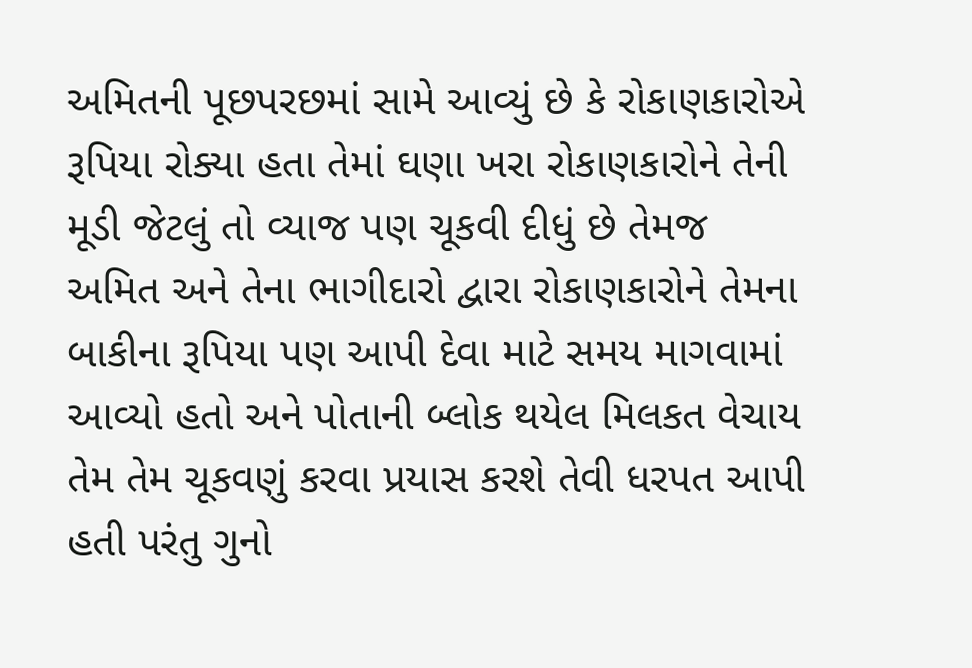અમિતની પૂછપરછમાં સામે આવ્યું છે કે રોકાણકારોએ રૂપિયા રોક્યા હતા તેમાં ઘણા ખરા રોકાણકારોને તેની મૂડી જેટલું તો વ્યાજ પણ ચૂકવી દીધું છે તેમજ અમિત અને તેના ભાગીદારો દ્વારા રોકાણકારોને તેમના બાકીના રૂપિયા પણ આપી દેવા માટે સમય માગવામાં આવ્યો હતો અને પોતાની બ્લોક થયેલ મિલકત વેચાય તેમ તેમ ચૂકવણું કરવા પ્રયાસ કરશે તેવી ધરપત આપી હતી પરંતુ ગુનો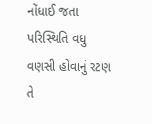નોંધાઈ જતા પરિસ્થિતિ વધુ વણસી હોવાનું રટણ તે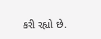કરી રહ્યો છે.